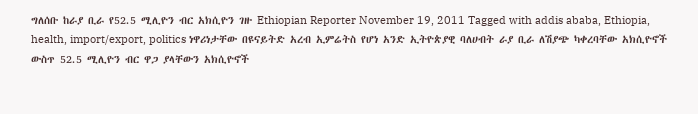ግለሰቡ ከራያ ቢራ የ52.5 ሚሊዮን ብር አክሲዮን ገዙ Ethiopian Reporter November 19, 2011 Tagged with addis ababa, Ethiopia, health, import/export, politics ነዋሪነታቸው በዩናይትድ አረብ ኢምሬትስ የሆነ አንድ ኢትዮጵያዊ ባለሀብት ራያ ቢራ ለሽያጭ ካቀረባቸው አክሲዮኖች ውስጥ 52.5 ሚሊዮን ብር ዋጋ ያላቸውን አክሲዮኖች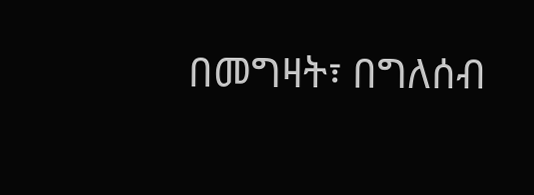በመግዛት፣ በግለሰብ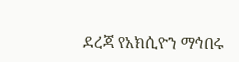ደረጃ የአክሲዮን ማኅበሩ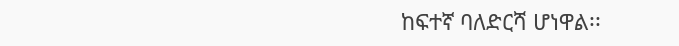ከፍተኛ ባለድርሻ ሆነዋል፡፡